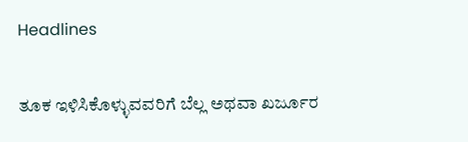Headlines

ತೂಕ ಇಳಿಸಿಕೊಳ್ಳುವವರಿಗೆ ಬೆಲ್ಲ ಅಥವಾ ಖರ್ಜೂರ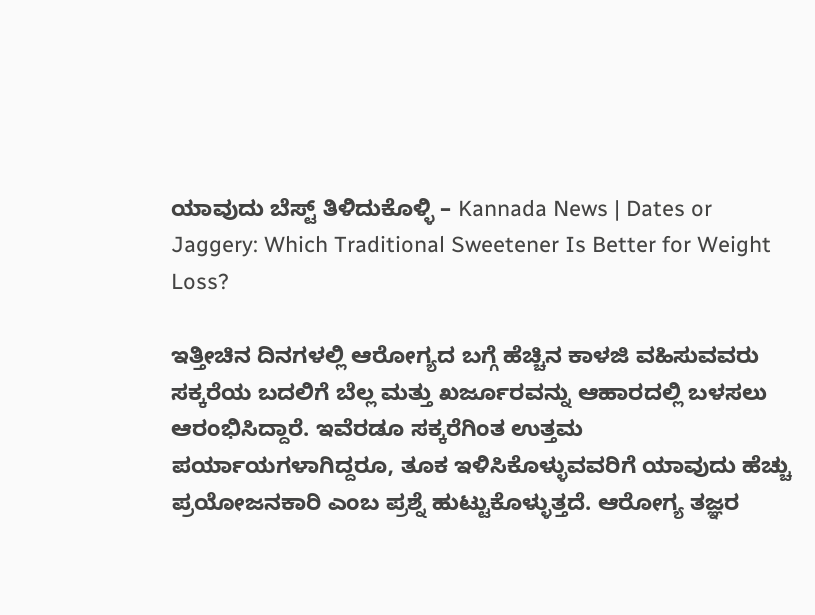ಯಾವುದು ಬೆಸ್ಟ್‌ ತಿಳಿದುಕೊಳ್ಳಿ – Kannada News | Dates or Jaggery: Which Traditional Sweetener Is Better for Weight Loss?

ಇತ್ತೀಚಿನ ದಿನಗಳಲ್ಲಿ ಆರೋಗ್ಯದ ಬಗ್ಗೆ ಹೆಚ್ಚಿನ ಕಾಳಜಿ ವಹಿಸುವವರು ಸಕ್ಕರೆಯ ಬದಲಿಗೆ ಬೆಲ್ಲ ಮತ್ತು ಖರ್ಜೂರವನ್ನು ಆಹಾರದಲ್ಲಿ ಬಳಸಲು ಆರಂಭಿಸಿದ್ದಾರೆ. ಇವೆರಡೂ ಸಕ್ಕರೆಗಿಂತ ಉತ್ತಮ ಪರ್ಯಾಯಗಳಾಗಿದ್ದರೂ, ತೂಕ ಇಳಿಸಿಕೊಳ್ಳುವವರಿಗೆ ಯಾವುದು ಹೆಚ್ಚು ಪ್ರಯೋಜನಕಾರಿ ಎಂಬ ಪ್ರಶ್ನೆ ಹುಟ್ಟುಕೊಳ್ಳುತ್ತದೆ. ಆರೋಗ್ಯ ತಜ್ಞರ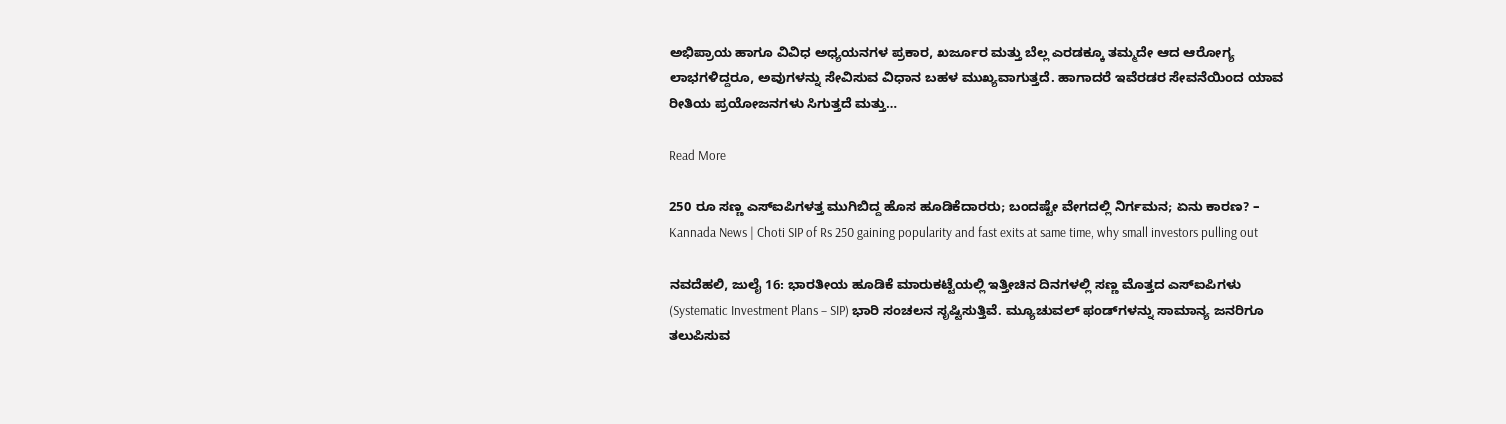ಅಭಿಪ್ರಾಯ ಹಾಗೂ ವಿವಿಧ ಅಧ್ಯಯನಗಳ ಪ್ರಕಾರ, ಖರ್ಜೂರ ಮತ್ತು ಬೆಲ್ಲ ಎರಡಕ್ಕೂ ತಮ್ಮದೇ ಆದ ಆರೋಗ್ಯ ಲಾಭಗಳಿದ್ದರೂ, ಅವುಗಳನ್ನು ಸೇವಿಸುವ ವಿಧಾನ ಬಹಳ ಮುಖ್ಯವಾಗುತ್ತದೆ. ಹಾಗಾದರೆ ಇವೆರಡರ ಸೇವನೆಯಿಂದ ಯಾವ ರೀತಿಯ ಪ್ರಯೋಜನಗಳು ಸಿಗುತ್ತದೆ ಮತ್ತು…

Read More

250 ರೂ ಸಣ್ಣ ಎಸ್ಐಪಿಗಳತ್ತ ಮುಗಿಬಿದ್ದ ಹೊಸ ಹೂಡಿಕೆದಾರರು; ಬಂದಷ್ಟೇ ವೇಗದಲ್ಲಿ ನಿರ್ಗಮನ; ಏನು ಕಾರಣ? – Kannada News | Choti SIP of Rs 250 gaining popularity and fast exits at same time, why small investors pulling out

ನವದೆಹಲಿ, ಜುಲೈ 16: ಭಾರತೀಯ ಹೂಡಿಕೆ ಮಾರುಕಟ್ಟೆಯಲ್ಲಿ ಇತ್ತೀಚಿನ ದಿನಗಳಲ್ಲಿ ಸಣ್ಣ ಮೊತ್ತದ ಎಸ್‌ಐಪಿಗಳು (Systematic Investment Plans – SIP) ಭಾರಿ ಸಂಚಲನ ಸೃಷ್ಟಿಸುತ್ತಿವೆ. ಮ್ಯೂಚುವಲ್ ಫಂಡ್‌ಗಳನ್ನು ಸಾಮಾನ್ಯ ಜನರಿಗೂ ತಲುಪಿಸುವ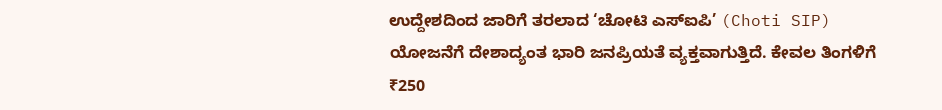ಉದ್ದೇಶದಿಂದ ಜಾರಿಗೆ ತರಲಾದ ‘ಚೋಟಿ ಎಸ್‌ಐಪಿ’ (Choti SIP) ಯೋಜನೆಗೆ ದೇಶಾದ್ಯಂತ ಭಾರಿ ಜನಪ್ರಿಯತೆ ವ್ಯಕ್ತವಾಗುತ್ತಿದೆ. ಕೇವಲ ತಿಂಗಳಿಗೆ ₹250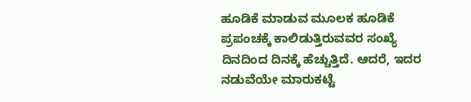ಹೂಡಿಕೆ ಮಾಡುವ ಮೂಲಕ ಹೂಡಿಕೆ ಪ್ರಪಂಚಕ್ಕೆ ಕಾಲಿಡುತ್ತಿರುವವರ ಸಂಖ್ಯೆ ದಿನದಿಂದ ದಿನಕ್ಕೆ ಹೆಚ್ಚುತ್ತಿದೆ. ಆದರೆ, ಇದರ ನಡುವೆಯೇ ಮಾರುಕಟ್ಟೆ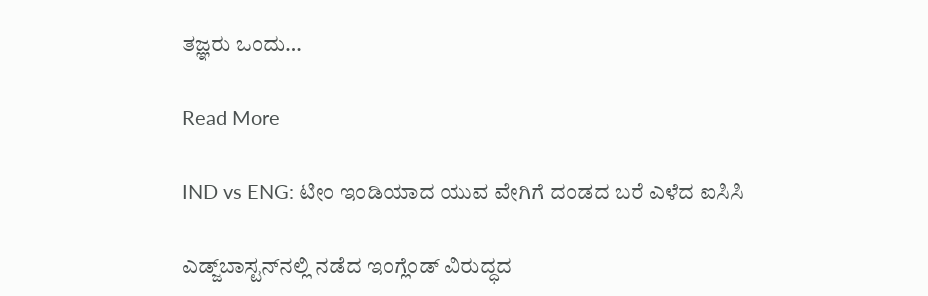ತಜ್ಞರು ಒಂದು…

Read More

IND vs ENG: ಟೀಂ ಇಂಡಿಯಾದ ಯುವ ವೇಗಿಗೆ ದಂಡದ ಬರೆ ಎಳೆದ ಐಸಿಸಿ

ಎಡ್ಜ್‌ಬಾಸ್ಟನ್‌ನಲ್ಲಿ ನಡೆದ ಇಂಗ್ಲೆಂಡ್ ವಿರುದ್ಧದ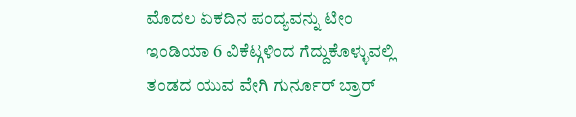ಮೊದಲ ಏಕದಿನ ಪಂದ್ಯವನ್ನು ಟೀಂ ಇಂಡಿಯಾ 6 ವಿಕೆಟ್ಗಳಿಂದ ಗೆದ್ದುಕೊಳ್ಳುವಲ್ಲಿ ತಂಡದ ಯುವ ವೇಗಿ ಗುರ್ನೂರ್ ಬ್ರಾರ್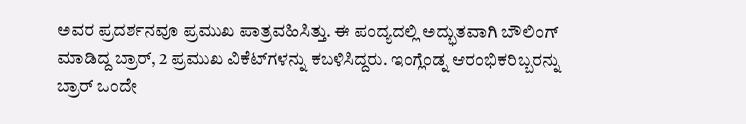ಅವರ ಪ್ರದರ್ಶನವೂ ಪ್ರಮುಖ ಪಾತ್ರವಹಿಸಿತ್ತು. ಈ ಪಂದ್ಯದಲ್ಲಿ ಅದ್ಭುತವಾಗಿ ಬೌಲಿಂಗ್ ಮಾಡಿದ್ದ ಬ್ರಾರ್, 2 ಪ್ರಮುಖ ವಿಕೆಟ್‌ಗಳನ್ನು ಕಬಳಿಸಿದ್ದರು. ಇಂಗ್ಲೆಂಡ್ನ ಆರಂಭಿಕರಿಬ್ಬರನ್ನು ಬ್ರಾರ್ ಒಂದೇ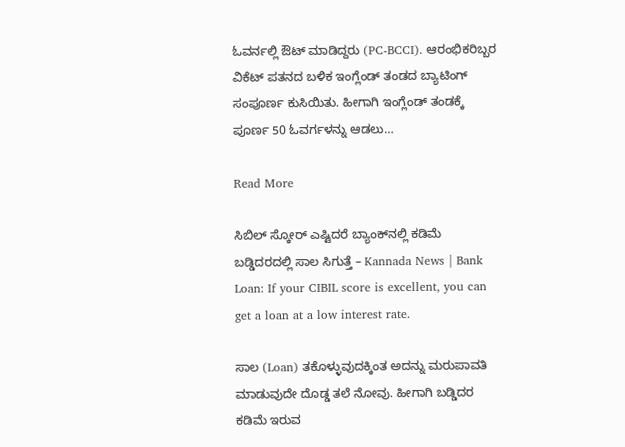ಓವರ್ನಲ್ಲಿ ಔಟ್ ಮಾಡಿದ್ದರು (PC-BCCI). ಆರಂಭಿಕರಿಬ್ಬರ ವಿಕೆಟ್ ಪತನದ ಬಳಿಕ ಇಂಗ್ಲೆಂಡ್‌ ತಂಡದ ಬ್ಯಾಟಿಂಗ್‌ ಸಂಪೂರ್ಣ ಕುಸಿಯಿತು. ಹೀಗಾಗಿ ಇಂಗ್ಲೆಂಡ್‌ ತಂಡಕ್ಕೆ ಪೂರ್ಣ 50 ಓವರ್ಗಳನ್ನು ಆಡಲು…

Read More

ಸಿಬಿಲ್ ಸ್ಕೋರ್ ಎಷ್ಟಿದರೆ ಬ್ಯಾಂಕ್‌ನಲ್ಲಿ ಕಡಿಮೆ ಬಡ್ಡಿದರದಲ್ಲಿ ಸಾಲ ಸಿಗುತ್ತೆ – Kannada News | Bank Loan: If your CIBIL score is excellent, you can get a loan at a low interest rate.

ಸಾಲ (Loan) ತಕೊಳ್ಳುವುದಕ್ಕಿಂತ ಅದನ್ನು ಮರುಪಾವತಿ ಮಾಡುವುದೇ ದೊಡ್ಡ ತಲೆ ನೋವು. ಹೀಗಾಗಿ ಬಡ್ಡಿದರ ಕಡಿಮೆ ಇರುವ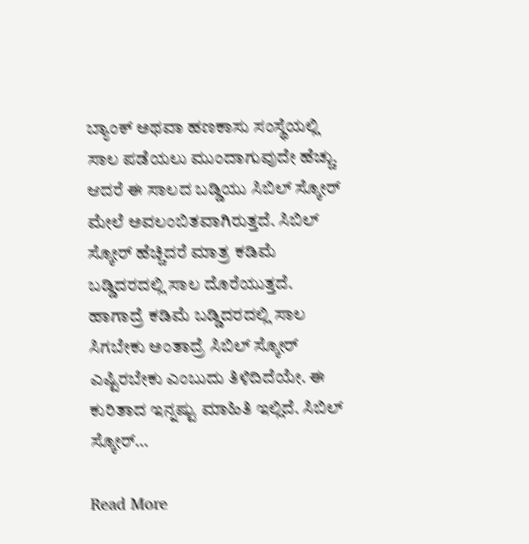ಬ್ಯಾಂಕ್ ಅಥವಾ ಹಣಕಾಸು ಸಂಸ್ಥೆಯಲ್ಲಿ ಸಾಲ ಪಡೆಯಲು ಮುಂದಾಗುವುದೇ ಹೆಚ್ಚು. ಆದರೆ ಈ ಸಾಲದ ಬಡ್ಡಿಯು ಸಿಬಿಲ್ ಸ್ಕೋರ್ ಮೇಲೆ ಅವಲಂಬಿತವಾಗಿರುತ್ತದೆ. ಸಿಬಿಲ್ ಸ್ಕೋರ್ ಹೆಚ್ಚಿದರೆ ಮಾತ್ರ ಕಡಿಮೆ ಬಡ್ಡಿದರದಲ್ಲಿ ಸಾಲ ದೊರೆಯುತ್ತದೆ. ಹಾಗಾದ್ರೆ ಕಡಿಮೆ ಬಡ್ಡಿದರದಲ್ಲಿ ಸಾಲ ಸಿಗಬೇಕು ಅಂತಾದ್ರೆ ಸಿಬಿಲ್ ಸ್ಕೋರ್ ಎಷ್ಟಿರಬೇಕು ಎಂಬುದು ತಿಳಿದಿದೆಯೇ. ಈ ಕುರಿತಾದ ಇನ್ನಷ್ಟು ಮಾಹಿತಿ ಇಲ್ಲಿದೆ. ಸಿಬಿಲ್ ಸ್ಕೋರ್…

Read More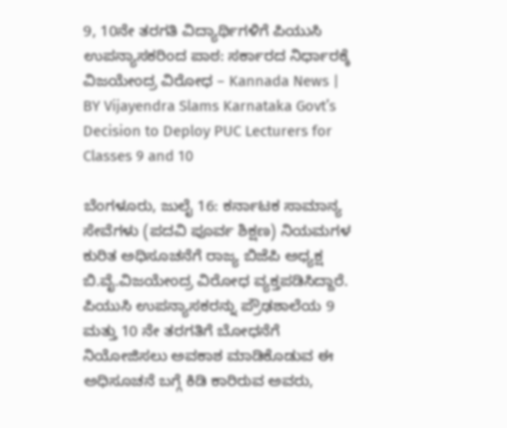9, 10ನೇ ತರಗತಿ ವಿದ್ಯಾರ್ಥಿಗಳಿಗೆ ಪಿಯುಸಿ ಉಪನ್ಯಾಸಕರಿಂದ ಪಾಠ: ಸರ್ಕಾರದ ನಿರ್ಧಾರಕ್ಕೆ ವಿಜಯೇಂದ್ರ ವಿರೋಧ – Kannada News | BY Vijayendra Slams Karnataka Govt’s Decision to Deploy PUC Lecturers for Classes 9 and 10

ಬೆಂಗಳೂರು, ಜುಲೈ 16: ಕರ್ನಾಟಕ ಸಾಮಾನ್ಯ ಸೇವೆಗಳು (ಪದವಿ ಪೂರ್ವ ಶಿಕ್ಷಣ) ನಿಯಮಗಳ ಕುರಿತ ಅಧಿಸೂಚನೆಗೆ ರಾಜ್ಯ ಬಿಜೆಪಿ ಅಧ್ಯಕ್ಷ ಬಿ.ವೈ.ವಿಜಯೇಂದ್ರ ವಿರೋಧ ವ್ಯಕ್ತಪಡಿಸಿದ್ದಾರೆ. ಪಿಯುಸಿ ಉಪನ್ಯಾಸಕರನ್ನು ಪ್ರೌಢಶಾಲೆಯ 9 ಮತ್ತು 10 ನೇ ತರಗತಿಗೆ ಬೋಧನೆಗೆ ನಿಯೋಜಿಸಲು ಅವಕಾಶ ಮಾಡಿಕೊಡುವ ಈ ಅಧಿಸೂಚನೆ ಬಗ್ಗೆ ಕಿಡಿ ಕಾರಿರುವ ಅವರು,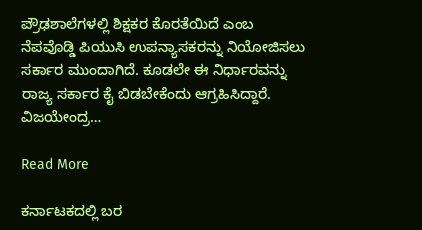ಪ್ರೌಢಶಾಲೆಗಳಲ್ಲಿ ಶಿಕ್ಷಕರ ಕೊರತೆಯಿದೆ ಎಂಬ ನೆಪವೊಡ್ಡಿ ಪಿಯುಸಿ ಉಪನ್ಯಾಸಕರನ್ನು ನಿಯೋಜಿಸಲು ಸರ್ಕಾರ ಮುಂದಾಗಿದೆ. ಕೂಡಲೇ ಈ ನಿರ್ಧಾರವನ್ನು ರಾಜ್ಯ ಸರ್ಕಾರ ಕೈ ಬಿಡಬೇಕೆಂದು ಆಗ್ರಹಿಸಿದ್ದಾರೆ. ವಿಜಯೇಂದ್ರ…

Read More

ಕರ್ನಾಟಕದಲ್ಲಿ ಬರ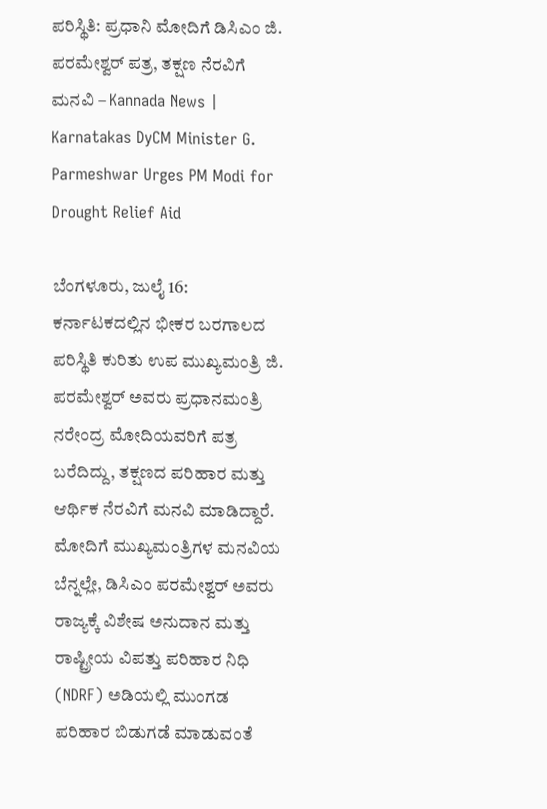ಪರಿಸ್ಥಿತಿ: ಪ್ರಧಾನಿ ಮೋದಿಗೆ ಡಿಸಿಎಂ ಜಿ. ಪರಮೇಶ್ವರ್ ಪತ್ರ, ತಕ್ಷಣ ನೆರವಿಗೆ ಮನವಿ – Kannada News | Karnatakas DyCM Minister G. Parmeshwar Urges PM Modi for Drought Relief Aid

ಬೆಂಗಳೂರು, ಜುಲೈ 16: ಕರ್ನಾಟಕದಲ್ಲಿನ ಭೀಕರ ಬರಗಾಲದ ಪರಿಸ್ಥಿತಿ ಕುರಿತು ಉಪ ಮುಖ್ಯಮಂತ್ರಿ ಜಿ. ಪರಮೇಶ್ವರ್ ಅವರು ಪ್ರಧಾನಮಂತ್ರಿ ನರೇಂದ್ರ ಮೋದಿಯವರಿಗೆ ಪತ್ರ ಬರೆದಿದ್ದು, ತಕ್ಷಣದ ಪರಿಹಾರ ಮತ್ತು ಆರ್ಥಿಕ ನೆರವಿಗೆ ಮನವಿ ಮಾಡಿದ್ದಾರೆ. ಮೋದಿಗೆ ಮುಖ್ಯಮಂತ್ರಿಗಳ ಮನವಿಯ ಬೆನ್ನಲ್ಲೇ, ಡಿಸಿಎಂ ಪರಮೇಶ್ವರ್ ಅವರು ರಾಜ್ಯಕ್ಕೆ ವಿಶೇಷ ಅನುದಾನ ಮತ್ತು ರಾಷ್ಟ್ರೀಯ ವಿಪತ್ತು ಪರಿಹಾರ ನಿಧಿ (NDRF) ಅಡಿಯಲ್ಲಿ ಮುಂಗಡ ಪರಿಹಾರ ಬಿಡುಗಡೆ ಮಾಡುವಂತೆ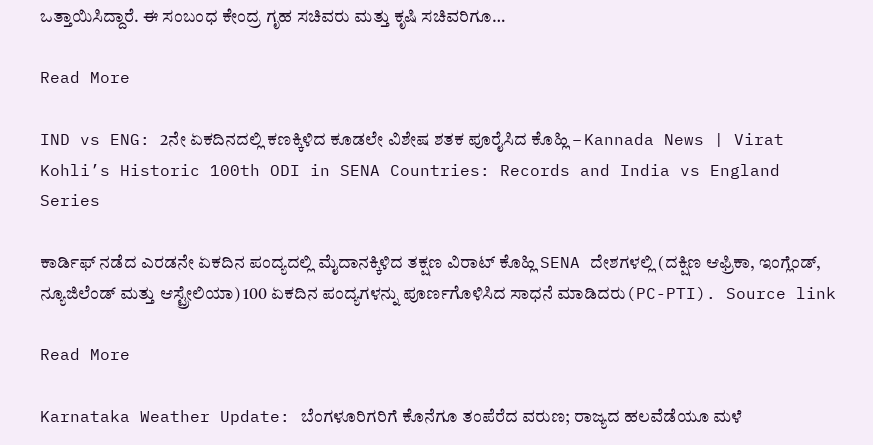ಒತ್ತಾಯಿಸಿದ್ದಾರೆ. ಈ ಸಂಬಂಧ ಕೇಂದ್ರ ಗೃಹ ಸಚಿವರು ಮತ್ತು ಕೃಷಿ ಸಚಿವರಿಗೂ…

Read More

IND vs ENG: 2ನೇ ಏಕದಿನದಲ್ಲಿ ಕಣಕ್ಕಿಳಿದ ಕೂಡಲೇ ವಿಶೇಷ ಶತಕ ಪೂರೈಸಿದ ಕೊಹ್ಲಿ – Kannada News | Virat Kohli’s Historic 100th ODI in SENA Countries: Records and India vs England Series

ಕಾರ್ಡಿಫ್ ನಡೆದ ಎರಡನೇ ಏಕದಿನ ಪಂದ್ಯದಲ್ಲಿ ಮೈದಾನಕ್ಕಿಳಿದ ತಕ್ಷಣ ವಿರಾಟ್ ಕೊಹ್ಲಿ SENA ದೇಶಗಳಲ್ಲಿ (ದಕ್ಷಿಣ ಆಫ್ರಿಕಾ, ಇಂಗ್ಲೆಂಡ್, ನ್ಯೂಜಿಲೆಂಡ್ ಮತ್ತು ಆಸ್ಟ್ರೇಲಿಯಾ) 100 ಏಕದಿನ ಪಂದ್ಯಗಳನ್ನು ಪೂರ್ಣಗೊಳಿಸಿದ ಸಾಧನೆ ಮಾಡಿದರು(PC-PTI). Source link

Read More

Karnataka Weather Update: ಬೆಂಗಳೂರಿಗರಿಗೆ ಕೊನೆಗೂ ತಂಪೆರೆದ ವರುಣ; ರಾಜ್ಯದ ಹಲವೆಡೆಯೂ ಮಳೆ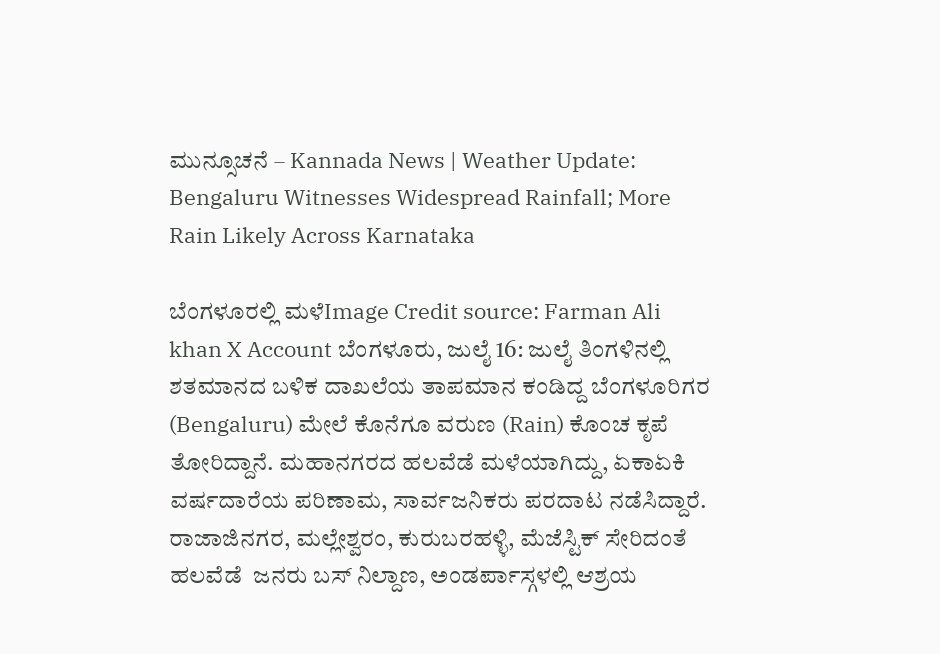ಮುನ್ಸೂಚನೆ – Kannada News | Weather Update: Bengaluru Witnesses Widespread Rainfall; More Rain Likely Across Karnataka

ಬೆಂಗಳೂರಲ್ಲಿ ಮಳೆImage Credit source: Farman Ali khan X Account ಬೆಂಗಳೂರು, ಜುಲೈ 16: ಜುಲೈ ತಿಂಗಳಿನಲ್ಲಿ ಶತಮಾನದ ಬಳಿಕ ದಾಖಲೆಯ ತಾಪಮಾನ ಕಂಡಿದ್ದ ಬೆಂಗಳೂರಿಗರ (Bengaluru) ಮೇಲೆ ಕೊನೆಗೂ ವರುಣ (Rain) ಕೊಂಚ ಕೃಪೆ ತೋರಿದ್ದಾನೆ. ಮಹಾನಗರದ ಹಲವೆಡೆ ಮಳೆಯಾಗಿದ್ದು, ಏಕಾಏಕಿ ವರ್ಷದಾರೆಯ ಪರಿಣಾಮ, ಸಾರ್ವಜನಿಕರು ಪರದಾಟ ನಡೆಸಿದ್ದಾರೆ. ರಾಜಾಜಿನಗರ, ಮಲ್ಲೇಶ್ವರಂ, ಕುರುಬರಹಳ್ಳಿ, ಮೆಜೆಸ್ಟಿಕ್ ಸೇರಿದಂತೆ ಹಲವೆಡೆ  ಜನರು ಬಸ್ ನಿಲ್ದಾಣ, ಅಂಡರ್ಪಾಸ್ಗಳಲ್ಲಿ ಆಶ್ರಯ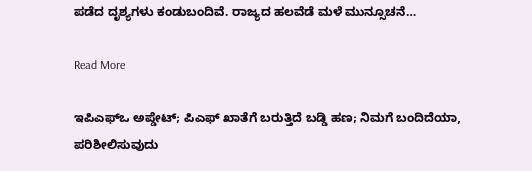ಪಡೆದ ದೃಶ್ಯಗಳು ಕಂಡುಬಂದಿವೆ. ರಾಜ್ಯದ ಹಲವೆಡೆ ಮಳೆ ಮುನ್ಸೂಚನೆ…

Read More

ಇಪಿಎಫ್ಒ ಅಪ್ಡೇಟ್; ಪಿಎಫ್ ಖಾತೆಗೆ ಬರುತ್ತಿದೆ ಬಡ್ಡಿ ಹಣ; ನಿಮಗೆ ಬಂದಿದೆಯಾ, ಪರಿಶೀಲಿಸುವುದು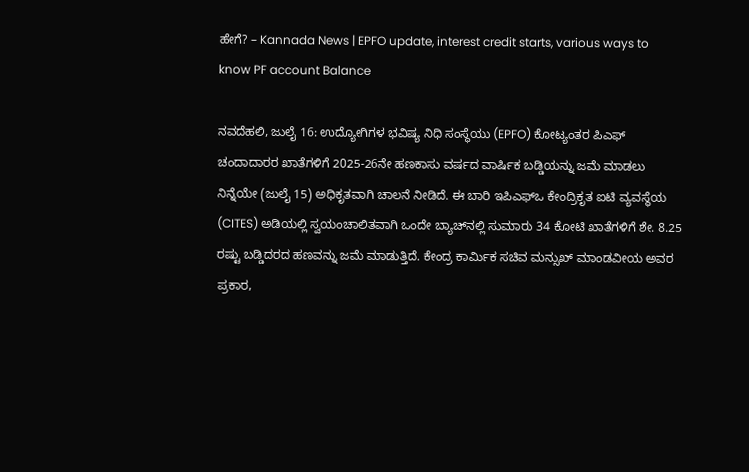ಹೇಗೆ? – Kannada News | EPFO update, interest credit starts, various ways to know PF account Balance

ನವದೆಹಲಿ, ಜುಲೈ 16: ಉದ್ಯೋಗಿಗಳ ಭವಿಷ್ಯ ನಿಧಿ ಸಂಸ್ಥೆಯು (EPFO) ಕೋಟ್ಯಂತರ ಪಿಎಫ್ ಚಂದಾದಾರರ ಖಾತೆಗಳಿಗೆ 2025-26ನೇ ಹಣಕಾಸು ವರ್ಷದ ವಾರ್ಷಿಕ ಬಡ್ಡಿಯನ್ನು ಜಮೆ ಮಾಡಲು ನಿನ್ನೆಯೇ (ಜುಲೈ 15) ಅಧಿಕೃತವಾಗಿ ಚಾಲನೆ ನೀಡಿದೆ. ಈ ಬಾರಿ ಇಪಿಎಫ್‌ಒ ಕೇಂದ್ರಿಕೃತ ಐಟಿ ವ್ಯವಸ್ಥೆಯ (CITES) ಅಡಿಯಲ್ಲಿ ಸ್ವಯಂಚಾಲಿತವಾಗಿ ಒಂದೇ ಬ್ಯಾಚ್‌ನಲ್ಲಿ ಸುಮಾರು 34 ಕೋಟಿ ಖಾತೆಗಳಿಗೆ ಶೇ. 8.25 ರಷ್ಟು ಬಡ್ಡಿದರದ ಹಣವನ್ನು ಜಮೆ ಮಾಡುತ್ತಿದೆ. ಕೇಂದ್ರ ಕಾರ್ಮಿಕ ಸಚಿವ ಮನ್ಸುಖ್ ಮಾಂಡವೀಯ ಅವರ ಪ್ರಕಾರ,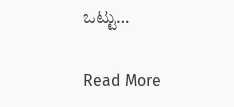ಒಟ್ಟು…

Read More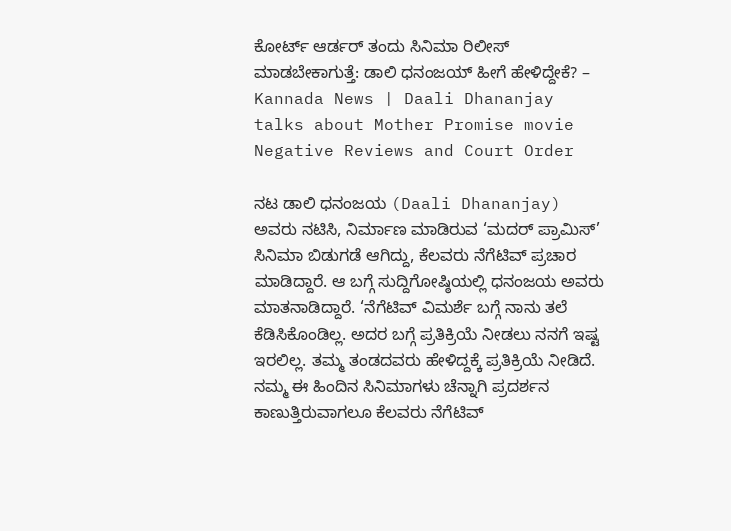ಕೋರ್ಟ್ ಆರ್ಡರ್ ತಂದು ಸಿನಿಮಾ ರಿಲೀಸ್ ಮಾಡಬೇಕಾಗುತ್ತೆ: ಡಾಲಿ ಧನಂಜಯ್ ಹೀಗೆ ಹೇಳಿದ್ದೇಕೆ? – Kannada News | Daali Dhananjay talks about Mother Promise movie Negative Reviews and Court Order

ನಟ ಡಾಲಿ ಧನಂಜಯ (Daali Dhananjay) ಅವರು ನಟಿಸಿ, ನಿರ್ಮಾಣ ಮಾಡಿರುವ ‘ಮದರ್ ಪ್ರಾಮಿಸ್’ ಸಿನಿಮಾ ಬಿಡುಗಡೆ ಆಗಿದ್ದು, ಕೆಲವರು ನೆಗೆಟಿವ್ ಪ್ರಚಾರ ಮಾಡಿದ್ದಾರೆ. ಆ ಬಗ್ಗೆ ಸುದ್ದಿಗೋಷ್ಠಿಯಲ್ಲಿ ಧನಂಜಯ ಅವರು ಮಾತನಾಡಿದ್ದಾರೆ. ‘ನೆಗೆಟಿವ್ ವಿಮರ್ಶೆ ಬಗ್ಗೆ ನಾನು ತಲೆ ಕೆಡಿಸಿಕೊಂಡಿಲ್ಲ. ಅದರ ಬಗ್ಗೆ ಪ್ರತಿಕ್ರಿಯೆ ನೀಡಲು ನನಗೆ ಇಷ್ಟ ಇರಲಿಲ್ಲ. ತಮ್ಮ ತಂಡದವರು ಹೇಳಿದ್ದಕ್ಕೆ ಪ್ರತಿಕ್ರಿಯೆ ನೀಡಿದೆ. ನಮ್ಮ ಈ ಹಿಂದಿನ ಸಿನಿಮಾಗಳು ಚೆನ್ನಾಗಿ ಪ್ರದರ್ಶನ ಕಾಣುತ್ತಿರುವಾಗಲೂ ಕೆಲವರು ನೆಗೆಟಿವ್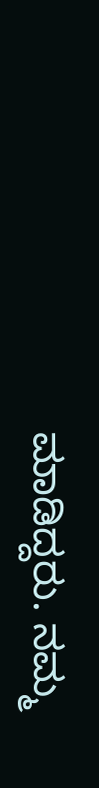ಮಾಡಿದ್ದರು. ನಮ್ಮ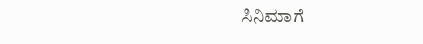ಸಿನಿಮಾಗೆ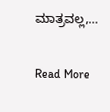ಮಾತ್ರವಲ್ಲ,…

Read More